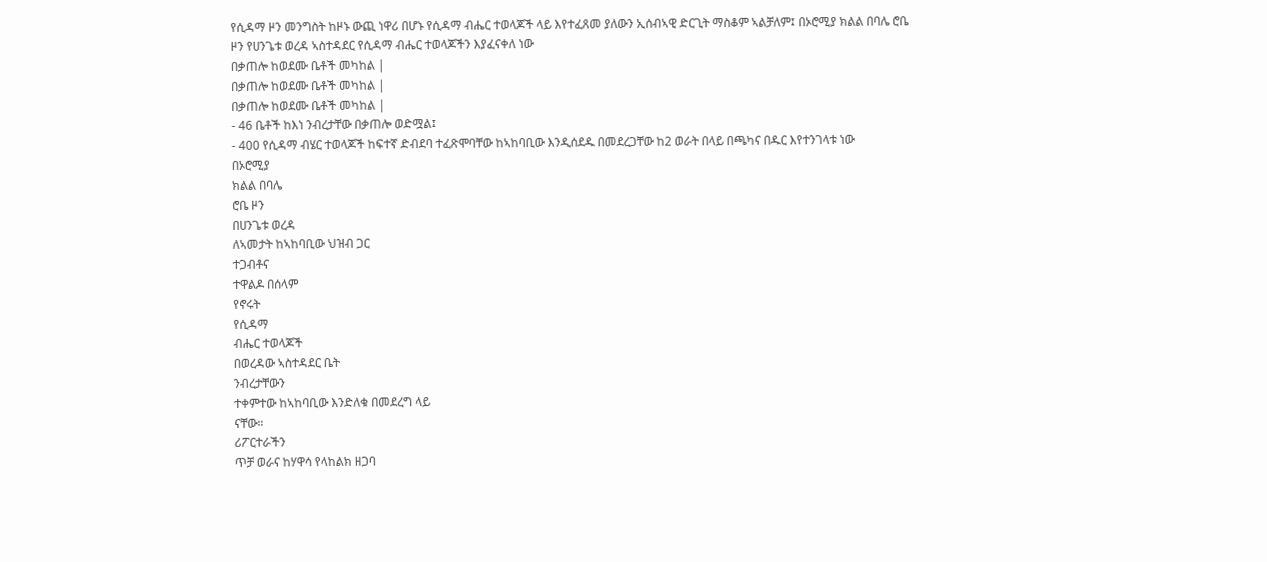የሲዳማ ዞን መንግስት ከዞኑ ውጪ ነዋሪ በሆኑ የሲዳማ ብሔር ተወላጆች ላይ እየተፈጸመ ያለውን ኢሰብኣዊ ድርጊት ማስቆም ኣልቻለም፤ በኦሮሚያ ክልል በባሌ ሮቤ ዞን የሀንጌቱ ወረዳ ኣስተዳደር የሲዳማ ብሔር ተወላጆችን እያፈናቀለ ነው
በቃጠሎ ከወደሙ ቤቶች መካከል |
በቃጠሎ ከወደሙ ቤቶች መካከል |
በቃጠሎ ከወደሙ ቤቶች መካከል |
- 46 ቤቶች ከእነ ንብረታቸው በቃጠሎ ወድሟል፤
- 400 የሲዳማ ብሄር ተወላጆች ከፍተኛ ድብደባ ተፈጽሞባቸው ከኣከባቢው እንዲሰደዱ በመደረጋቸው ከ2 ወራት በላይ በጫካና በዱር እየተንገላቱ ነው
በኦሮሚያ
ክልል በባሌ
ሮቤ ዞን
በሀንጌቱ ወረዳ
ለኣመታት ከኣከባቢው ህዝብ ጋር
ተጋብቶና
ተዋልዶ በሰላም
የኖሩት
የሲዳማ
ብሔር ተወላጆች
በወረዳው ኣስተዳደር ቤት
ንብረታቸውን
ተቀምተው ከኣከባቢው እንድለቁ በመደረግ ላይ
ናቸው።
ሪፖርተራችን
ጥቻ ወራና ከሃዋሳ የላከልክ ዘጋባ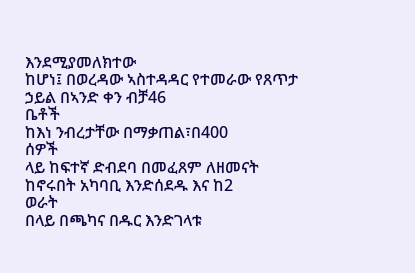እንደሚያመለክተው
ከሆነ፤ በወረዳው ኣስተዳዳር የተመራው የጸጥታ
ኃይል በኣንድ ቀን ብቻ46
ቤቶች
ከእነ ንብረታቸው በማቃጠል፣በ400
ሰዎች
ላይ ከፍተኛ ድብደባ በመፈጸም ለዘመናት
ከኖሩበት አካባቢ እንድሰደዱ እና ከ2
ወራት
በላይ በጫካና በዱር እንድገላቱ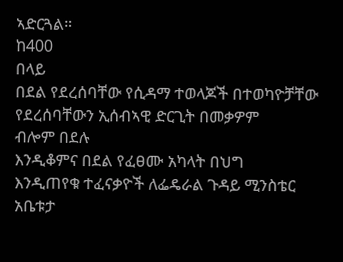ኣድርጓል።
ከ400
በላይ
በደል የደረሰባቸው የሲዳማ ተወላጆች በተወካዮቻቸው
የደረሰባቸውን ኢሰብኣዊ ድርጊት በመቃዎም
ብሎም በደሉ
እንዲቆምና በደል የፈፀሙ አካላት በህግ
እንዲጠየቁ ተፈናቃዮች ለፌዴራል ጉዳይ ሚንስቴር
አቤቱታ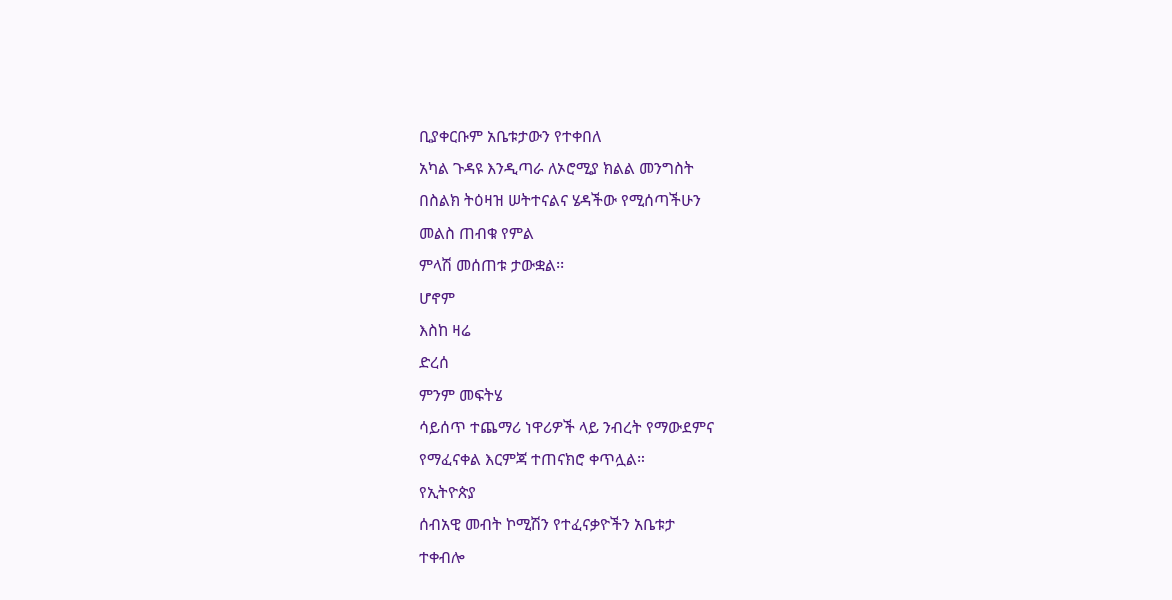ቢያቀርቡም አቤቱታውን የተቀበለ
አካል ጉዳዩ እንዲጣራ ለኦሮሚያ ክልል መንግስት
በስልክ ትዕዛዝ ሠትተናልና ሄዳችው የሚሰጣችሁን
መልስ ጠብቁ የምል
ምላሽ መሰጠቱ ታውቋል፡፡
ሆኖም
እስከ ዛሬ
ድረሰ
ምንም መፍትሄ
ሳይሰጥ ተጨማሪ ነዋሪዎች ላይ ንብረት የማውደምና
የማፈናቀል እርምጃ ተጠናክሮ ቀጥሏል።
የኢትዮጵያ
ሰብአዊ መብት ኮሚሽን የተፈናቃዮችን አቤቱታ
ተቀብሎ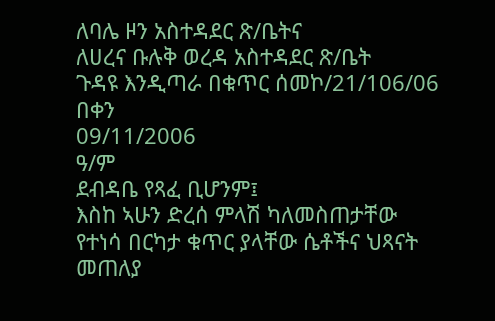ለባሌ ዞን አስተዳደር ጽ/ቤትና
ለሀረና ቡሉቅ ወረዳ አስተዳደር ጽ/ቤት
ጉዳዩ እንዲጣራ በቁጥር ሰመኮ/21/106/06
በቀን
09/11/2006
ዓ/ም
ደብዳቤ የጻፈ ቢሆንም፤
እስከ ኣሁን ድረሰ ምላሽ ካለመስጠታቸው
የተነሳ በርካታ ቁጥር ያላቸው ሴቶችና ህጻናት
መጠለያ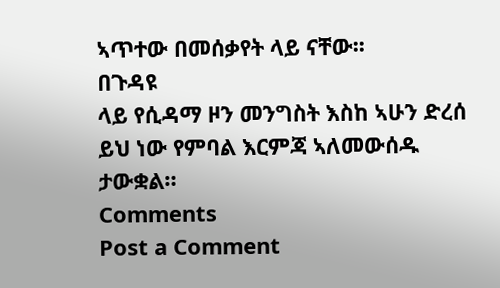ኣጥተው በመሰቃየት ላይ ናቸው፡፡
በጉዳዩ
ላይ የሲዳማ ዞን መንግስት እስከ ኣሁን ድረሰ
ይህ ነው የምባል እርምጃ ኣለመውሰዱ ታውቋል።
Comments
Post a Comment